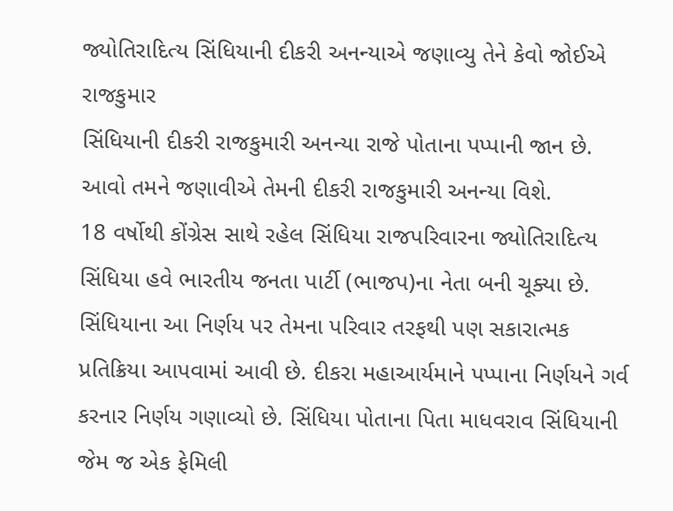જ્યોતિરાદિત્ય સિંધિયાની દીકરી અનન્યાએ જણાવ્યુ તેને કેવો જોઈએ રાજકુમાર
સિંધિયાની દીકરી રાજકુમારી અનન્યા રાજે પોતાના પપ્પાની જાન છે. આવો તમને જણાવીએ તેમની દીકરી રાજકુમારી અનન્યા વિશે.
18 વર્ષોથી કોંગ્રેસ સાથે રહેલ સિંધિયા રાજપરિવારના જ્યોતિરાદિત્ય સિંધિયા હવે ભારતીય જનતા પાર્ટી (ભાજપ)ના નેતા બની ચૂક્યા છે. સિંધિયાના આ નિર્ણય પર તેમના પરિવાર તરફથી પણ સકારાત્મક પ્રતિક્રિયા આપવામાં આવી છે. દીકરા મહાઆર્યમાને પપ્પાના નિર્ણયને ગર્વ કરનાર નિર્ણય ગણાવ્યો છે. સિંધિયા પોતાના પિતા માધવરાવ સિંધિયાની જેમ જ એક ફેમિલી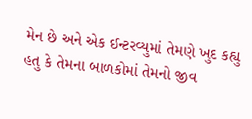મેન છે અને એક ઈન્ટરવ્યુમાં તેમણે ખુદ કહ્યુ હતુ કે તેમના બાળકોમાં તેમનો જીવ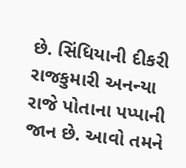છે. સિંધિયાની દીકરી રાજકુમારી અનન્યા રાજે પોતાના પપ્પાની જાન છે. આવો તમને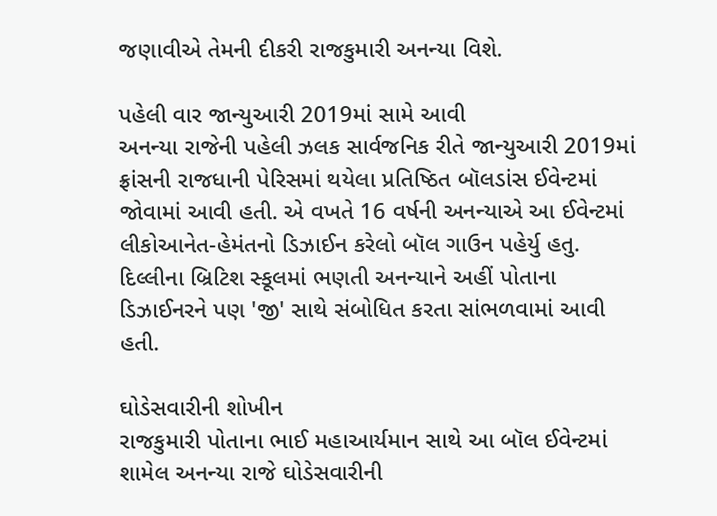જણાવીએ તેમની દીકરી રાજકુમારી અનન્યા વિશે.

પહેલી વાર જાન્યુઆરી 2019માં સામે આવી
અનન્યા રાજેની પહેલી ઝલક સાર્વજનિક રીતે જાન્યુઆરી 2019માં ફ્રાંસની રાજધાની પેરિસમાં થયેલા પ્રતિષ્ઠિત બૉલડાંસ ઈવેન્ટમાં જોવામાં આવી હતી. એ વખતે 16 વર્ષની અનન્યાએ આ ઈવેન્ટમાં લીકોઆનેત-હેમંતનો ડિઝાઈન કરેલો બૉલ ગાઉન પહેર્યુ હતુ. દિલ્લીના બ્રિટિશ સ્કૂલમાં ભણતી અનન્યાને અહીં પોતાના ડિઝાઈનરને પણ 'જી' સાથે સંબોધિત કરતા સાંભળવામાં આવી હતી.

ઘોડેસવારીની શોખીન
રાજકુમારી પોતાના ભાઈ મહાઆર્યમાન સાથે આ બૉલ ઈવેન્ટમાં શામેલ અનન્યા રાજે ઘોડેસવારીની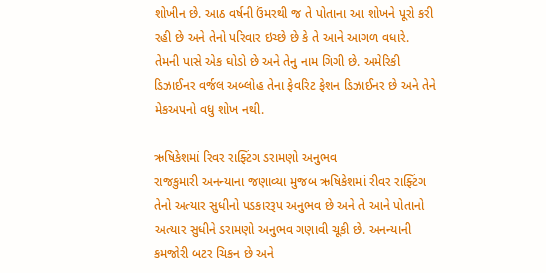શોખીન છે. આઠ વર્ષની ઉંમરથી જ તે પોતાના આ શોખને પૂરો કરી રહી છે અને તેનો પરિવાર ઇચ્છે છે કે તે આને આગળ વધારે. તેમની પાસે એક ઘોડો છે અને તેનુ નામ ગિગી છે. અમેરિકી ડિઝાઈનર વર્જલ અબ્લોહ તેના ફેવરિટ ફેશન ડિઝાઈનર છે અને તેને મેકઅપનો વધુ શોખ નથી.

ઋષિકેશમાં રિવર રાફ્ટિંગ ડરામણો અનુભવ
રાજકુમારી અનન્યાના જણાવ્યા મુજબ ઋષિકેશમાં રીવર રાફ્ટિંગ તેનો અત્યાર સુધીનો પડકારરૂપ અનુભવ છે અને તે આને પોતાનો અત્યાર સુધીને ડરામણો અનુભવ ગણાવી ચૂકી છે. અનન્યાની કમજોરી બટર ચિકન છે અને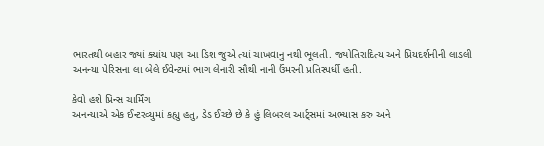ભારતથી બહાર જ્યાં ક્યાંય પણ આ ડિશ જુએ ત્યાં ચાખવાનુ નથી ભૂલતી. જ્યોતિરાદિત્ય અને પ્રિયદર્શનીની લાડલી અનન્યા પેરિસના લા બેલે ઈવેન્ટમાં ભાગ લેનારી સૌથી નાની ઉંમરની પ્રતિસ્પર્ધી હતી.

કેવો હશે પ્રિન્સ ચાર્મિંગ
અનન્યાએ એક ઈન્ટરવ્યુમાં કહ્યુ હતુ, ડેડ ઈચ્છે છે કે હું લિબરલ આર્ટ્સમાં અભ્યાસ કરુ અને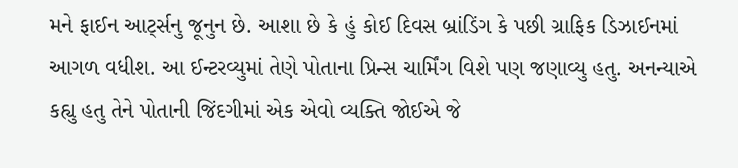મને ફાઈન આર્ટ્સનુ જૂનુન છે. આશા છે કે હું કોઈ દિવસ બ્રાંડિંગ કે પછી ગ્રાફિક ડિઝાઈનમાં આગળ વધીશ. આ ઈન્ટરવ્યુમાં તેણે પોતાના પ્રિન્સ ચાર્મિંગ વિશે પણ જણાવ્યુ હતુ. અનન્યાએ કહ્યુ હતુ તેને પોતાની જિંદગીમાં એક એવો વ્યક્તિ જોઈએ જે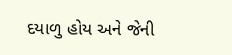દયાળુ હોય અને જેની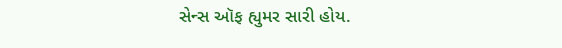સેન્સ ઑફ હ્યુમર સારી હોય.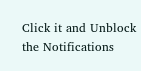Click it and Unblock the Notifications